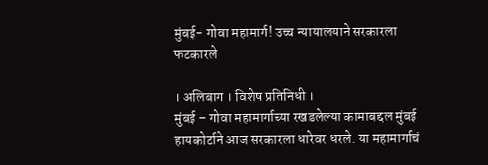मुंबई- गोवा महामार्ग! उच्च न्यायालयाने सरकारला फटकारले

। अलिबाग । विशेष प्रतिनिधी ।
मुंबई – गोवा महामार्गाच्या रखडलेल्या कामाबद्दल मुंबई हायकोर्टाने आज सरकारला धारेवर धरले. या महामार्गाचं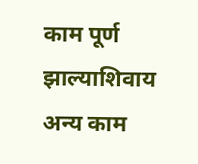काम पूर्ण झाल्याशिवाय अन्य काम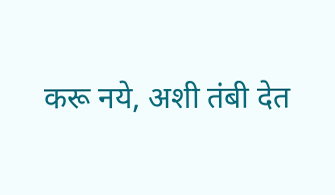करू नये, अशी तंबी देत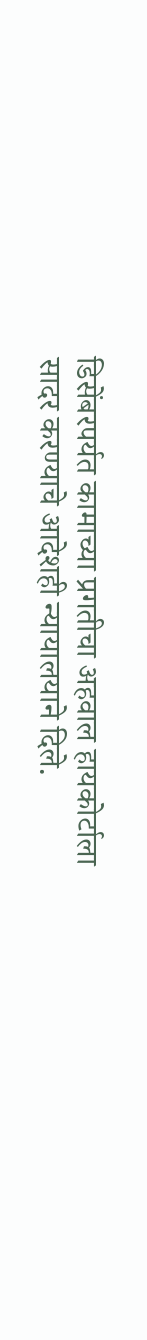डिसेंबरपर्यत कामाच्या प्रगतीचा अहवाल हायकोर्टाला सादर करण्याचे आदेशही न्यायालयाने दिले.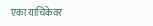एका याचिकेवर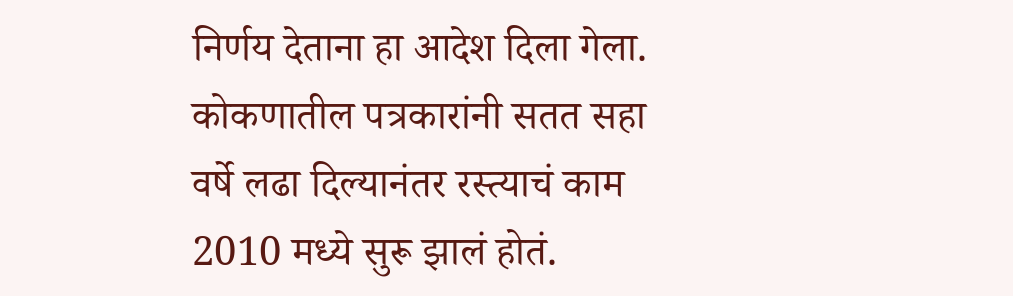निर्णय देताना हा आदेश दिला गेला. कोकणातील पत्रकारांनी सतत सहा वर्षे लढा दिल्यानंतर रस्त्याचं काम 2010 मध्ये सुरू झालं होतं.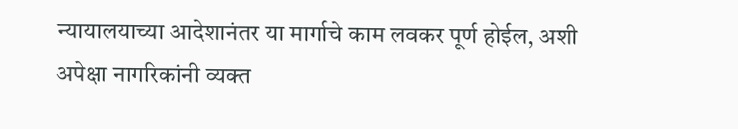न्यायालयाच्या आदेशानंतर या मार्गाचे काम लवकर पूर्ण होईल, अशी अपेक्षा नागरिकांनी व्यक्त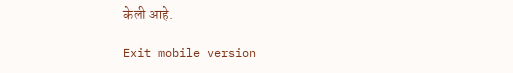केली आहे.

Exit mobile version